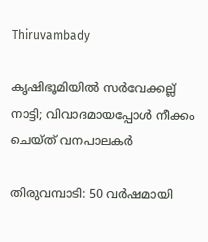Thiruvambady

കൃഷിഭൂമിയിൽ സർവേക്കല്ല്‌ നാട്ടി; വിവാദമായപ്പോൾ നീക്കം ചെയ്ത് വനപാലകർ

തിരുവമ്പാടി: 50 വർഷമായി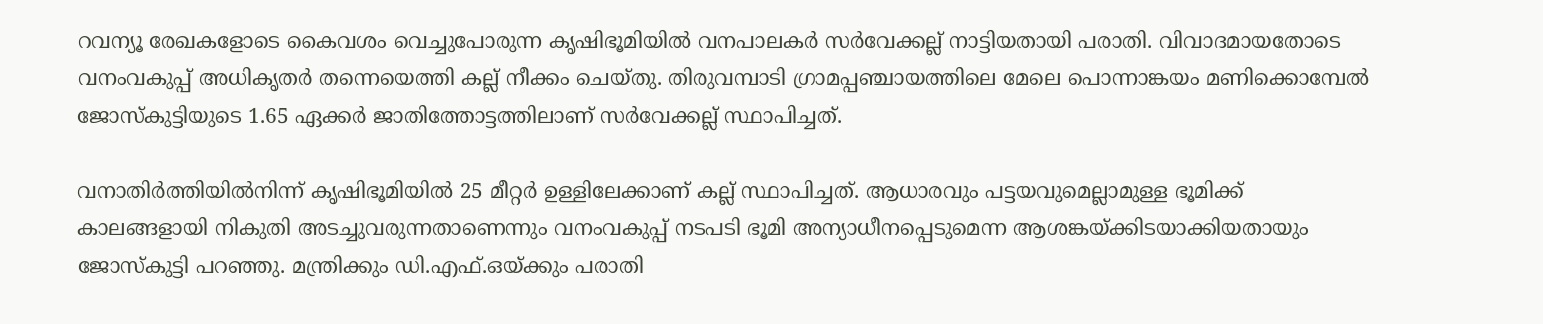റവന്യൂ രേഖകളോടെ കൈവശം വെച്ചുപോരുന്ന കൃഷിഭൂമിയിൽ വനപാലകർ സർവേക്കല്ല് നാട്ടിയതായി പരാതി. വിവാദമായതോടെ വനംവകുപ്പ് അധികൃതർ തന്നെയെത്തി കല്ല് നീക്കം ചെയ്തു. തിരുവമ്പാടി ഗ്രാമപ്പഞ്ചായത്തിലെ മേലെ പൊന്നാങ്കയം മണിക്കൊമ്പേൽ ജോസ്‌കുട്ടിയുടെ 1.65 ഏക്കർ ജാതിത്തോട്ടത്തിലാണ് സർവേക്കല്ല് സ്ഥാപിച്ചത്.

വനാതിർത്തിയിൽനിന്ന്‌ കൃഷിഭൂമിയിൽ 25 മീറ്റർ ഉള്ളിലേക്കാണ് കല്ല് സ്ഥാപിച്ചത്. ആധാരവും പട്ടയവുമെല്ലാമുള്ള ഭൂമിക്ക്‌ കാലങ്ങളായി നികുതി അടച്ചുവരുന്നതാണെന്നും വനംവകുപ്പ് നടപടി ഭൂമി അന്യാധീനപ്പെടുമെന്ന ആശങ്കയ്ക്കിടയാക്കിയതായും ജോസ്‌കുട്ടി പറഞ്ഞു. മന്ത്രിക്കും ഡി.എഫ്.ഒയ്ക്കും പരാതി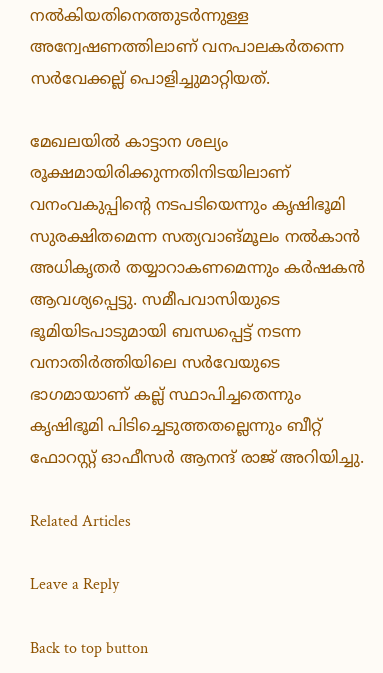നൽകിയതിനെത്തുടർന്നുള്ള അന്വേഷണത്തിലാണ് വനപാലകർതന്നെ സർവേക്കല്ല് പൊളിച്ചുമാറ്റിയത്.

മേഖലയിൽ കാട്ടാന ശല്യം രൂക്ഷമായിരിക്കുന്നതിനിടയിലാണ് വനംവകുപ്പിന്റെ നടപടിയെന്നും കൃഷിഭൂമി സുരക്ഷിതമെന്ന സത്യവാങ്മൂലം നൽകാൻ അധികൃതർ തയ്യാറാകണമെന്നും കർഷകൻ ആവശ്യപ്പെട്ടു. സമീപവാസിയുടെ ഭൂമിയിടപാടുമായി ബന്ധപ്പെട്ട് നടന്ന വനാതിർത്തിയിലെ സർവേയുടെ ഭാഗമായാണ് കല്ല് സ്ഥാപിച്ചതെന്നും കൃഷിഭൂമി പിടിച്ചെടുത്തതല്ലെന്നും ബീറ്റ് ഫോറസ്റ്റ് ഓഫീസർ ആനന്ദ്‌ രാജ് അറിയിച്ചു.

Related Articles

Leave a Reply

Back to top button